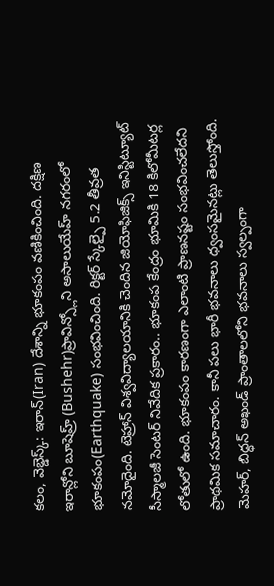కలం, వెబ్డెస్క్: ఇరాన్(Iran) దేశాన్ని భూకంపం వణికించింది. దక్షిణ ఇరాన్లోని బూషెహ్ర్ (Bushehr)ప్రావిన్స్లోని అసాలుయేహ్ నగరంలో భూకంపం(Earthquake) సంభవించింది. రిక్టర్ స్కేల్పై 5.2 తీవ్రత నమోదైంది. టెహ్రాన్ విశ్వవిద్యాలయానికి చెందిన జియోఫిజిక్స్ ఇనిస్టిట్యూట్ సీస్మాలజీ సెంటర్ నివేదిక ప్రకారం.. భూకంప కేంద్రం భూమికి 18 కిలోమీటర్ల లోతులో ఉంది. భూకంపం కారణంగా ఎలాంటి ప్రాణనష్టం సంభవించలేదని ప్రాథమిక సమాచారం. కానీ పలు భారీ భవనాలు ధ్వంసమైనట్లు తెలుస్తోంది. మెహర్, బిద్ధన్ అఖండ్ ప్రాంతాలలోని భవనాలు స్వల్పంగా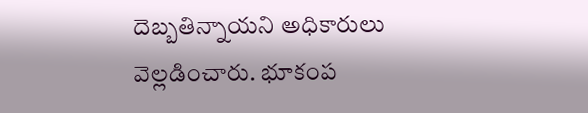దెబ్బతిన్నాయని అధికారులు వెల్లడించారు. భూకంప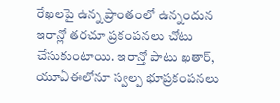రేఖలపై ఉన్న ప్రాంతంలో ఉన్నందున ఇరాన్లో తరచూ ప్రకంపనలు చోటు చేసుకుంటాయి. ఇరాన్తో పాటు ఖతార్, యూఏఈలోనూ స్వల్ప భూప్రకంపనలు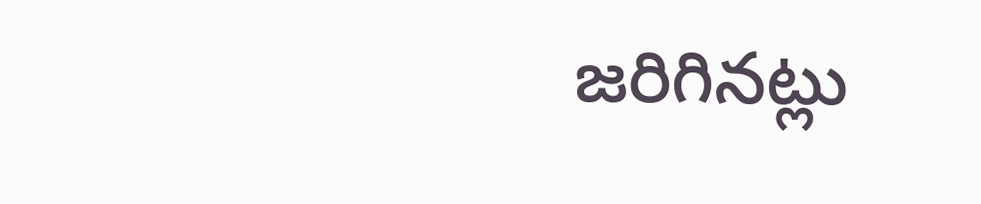జరిగినట్లు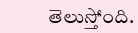తెలుస్తోంది.